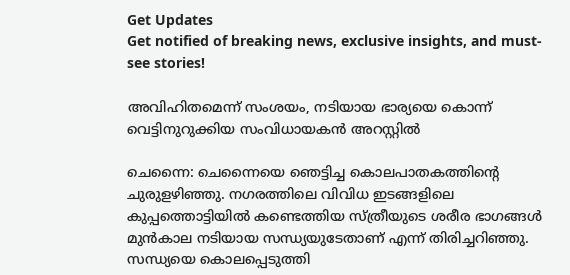Get Updates
Get notified of breaking news, exclusive insights, and must-see stories!

അവിഹിതമെന്ന് സംശയം, നടിയായ ഭാര്യയെ കൊന്ന് വെട്ടിനുറുക്കിയ സംവിധായകൻ അറസ്റ്റിൽ

ചെന്നൈ: ചെന്നൈയെ ഞെട്ടിച്ച കൊലപാതകത്തിന്റെ ചുരുളഴിഞ്ഞു. നഗരത്തിലെ വിവിധ ഇടങ്ങളിലെ കുപ്പത്തൊട്ടിയില്‍ കണ്ടെത്തിയ സ്ത്രീയുടെ ശരീര ഭാഗങ്ങള്‍ മുന്‍കാല നടിയായ സന്ധ്യയുടേതാണ് എന്ന് തിരിച്ചറിഞ്ഞു. സന്ധ്യയെ കൊലപ്പെടുത്തി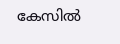കേസില്‍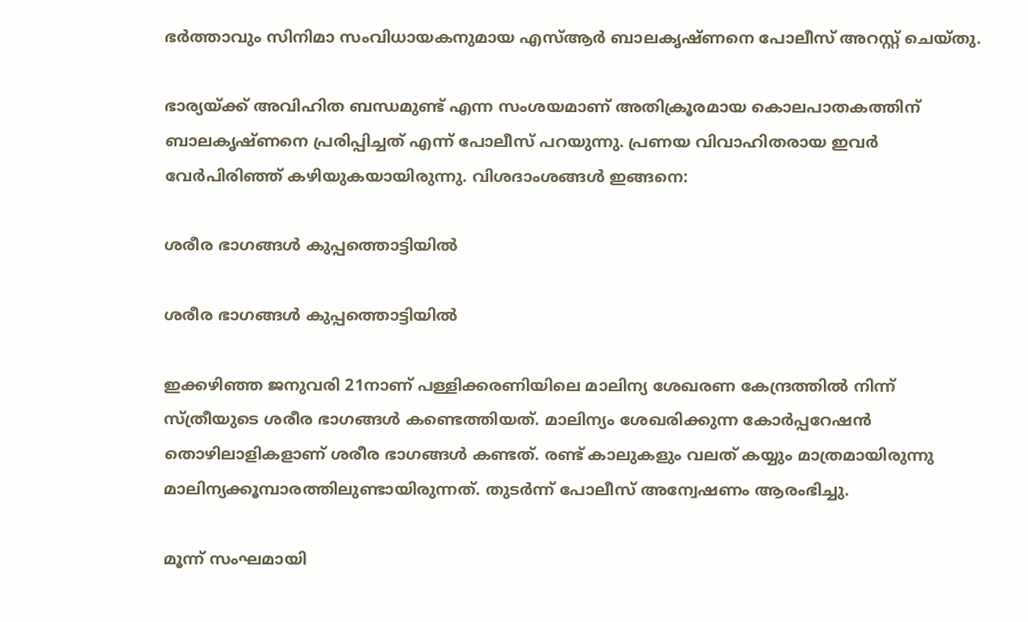ഭര്‍ത്താവും സിനിമാ സംവിധായകനുമായ എസ്ആര്‍ ബാലകൃഷ്ണനെ പോലീസ് അറസ്റ്റ് ചെയ്തു.

ഭാര്യയ്ക്ക് അവിഹിത ബന്ധമുണ്ട് എന്ന സംശയമാണ് അതിക്രൂരമായ കൊലപാതകത്തിന് ബാലകൃഷ്ണനെ പ്രരിപ്പിച്ചത് എന്ന് പോലീസ് പറയുന്നു. പ്രണയ വിവാഹിതരായ ഇവര്‍ വേര്‍പിരിഞ്ഞ് കഴിയുകയായിരുന്നു. വിശദാംശങ്ങള്‍ ഇങ്ങനെ:

ശരീര ഭാഗങ്ങൾ കുപ്പത്തൊട്ടിയിൽ

ശരീര ഭാഗങ്ങൾ കുപ്പത്തൊട്ടിയിൽ

ഇക്കഴിഞ്ഞ ജനുവരി 21നാണ് പള്ളിക്കരണിയിലെ മാലിന്യ ശേഖരണ കേന്ദ്രത്തില്‍ നിന്ന് സ്ത്രീയുടെ ശരീര ഭാഗങ്ങള്‍ കണ്ടെത്തിയത്. മാലിന്യം ശേഖരിക്കുന്ന കോര്‍പ്പറേഷന്‍ തൊഴിലാളികളാണ് ശരീര ഭാഗങ്ങള്‍ കണ്ടത്. രണ്ട് കാലുകളും വലത് കയ്യും മാത്രമായിരുന്നു മാലിന്യക്കൂമ്പാരത്തിലുണ്ടായിരുന്നത്. തുടര്‍ന്ന് പോലീസ് അന്വേഷണം ആരംഭിച്ചു.

മൂന്ന് സംഘമായി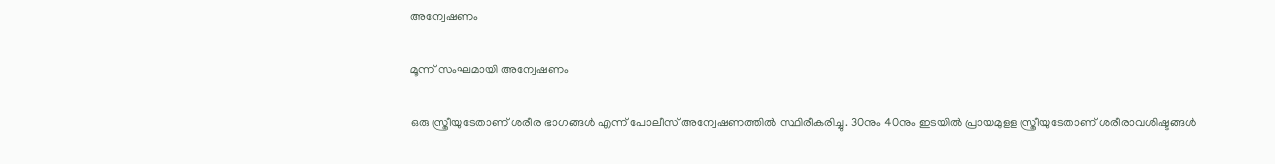അന്വേഷണം

മൂന്ന് സംഘമായി അന്വേഷണം

ഒരു സ്ത്രീയുടേതാണ് ശരീര ഭാഗങ്ങള്‍ എന്ന് പോലീസ് അന്വേഷണത്തില്‍ സ്ഥിരീകരിച്ചു. 30നും 40നും ഇടയില്‍ പ്രായമുളള സ്ത്രീയുടേതാണ് ശരീരാവശിഷ്ടങ്ങള്‍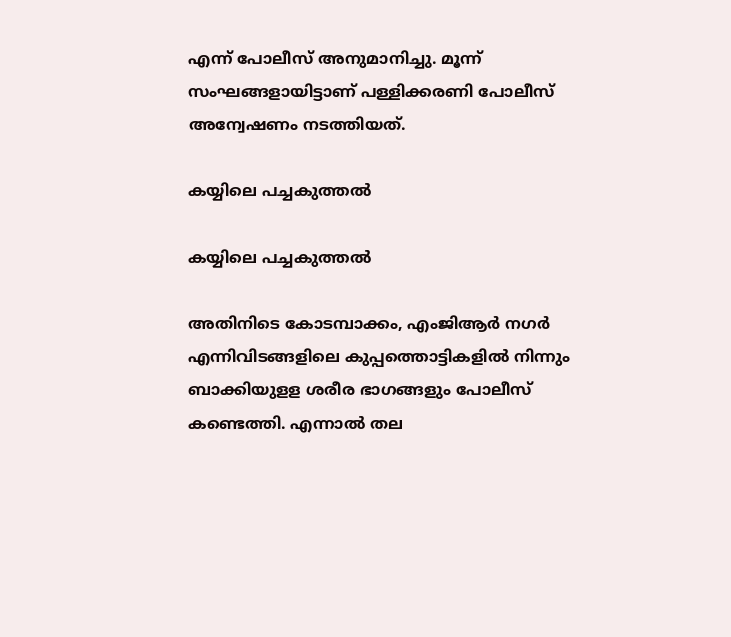എന്ന് പോലീസ് അനുമാനിച്ചു. മൂന്ന് സംഘങ്ങളായിട്ടാണ് പള്ളിക്കരണി പോലീസ് അന്വേഷണം നടത്തിയത്.

കയ്യിലെ പച്ചകുത്തൽ

കയ്യിലെ പച്ചകുത്തൽ

അതിനിടെ കോടമ്പാക്കം, എംജിആര്‍ നഗര്‍ എന്നിവിടങ്ങളിലെ കുപ്പത്തൊട്ടികളില്‍ നിന്നും ബാക്കിയുളള ശരീര ഭാഗങ്ങളും പോലീസ് കണ്ടെത്തി. എന്നാല്‍ തല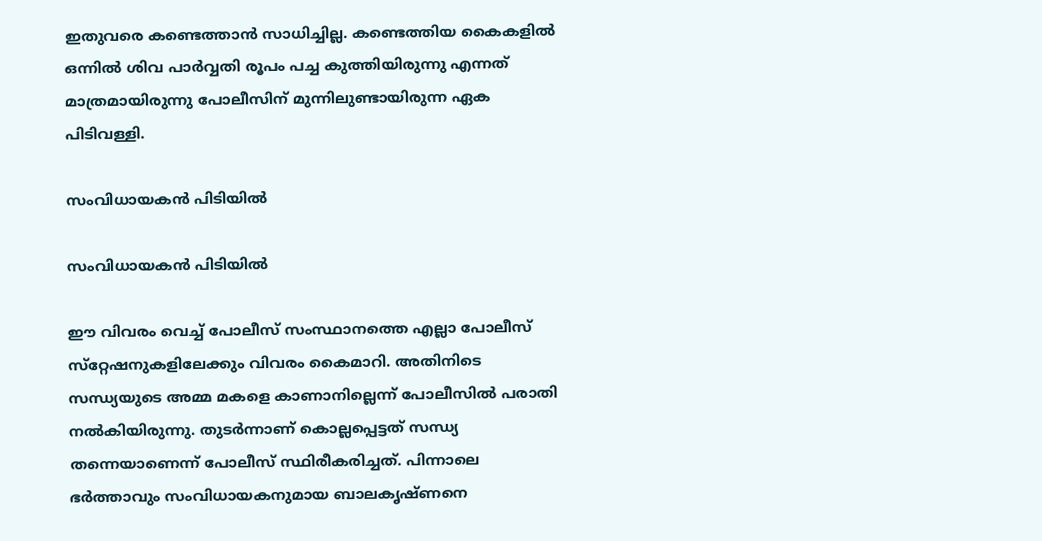ഇതുവരെ കണ്ടെത്താന്‍ സാധിച്ചില്ല. കണ്ടെത്തിയ കൈകളില്‍ ഒന്നില്‍ ശിവ പാര്‍വ്വതി രൂപം പച്ച കുത്തിയിരുന്നു എന്നത് മാത്രമായിരുന്നു പോലീസിന് മുന്നിലുണ്ടായിരുന്ന ഏക പിടിവള്ളി.

സംവിധായകൻ പിടിയിൽ

സംവിധായകൻ പിടിയിൽ

ഈ വിവരം വെച്ച് പോലീസ് സംസ്ഥാനത്തെ എല്ലാ പോലീസ് സ്‌റ്റേഷനുകളിലേക്കും വിവരം കൈമാറി. അതിനിടെ സന്ധ്യയുടെ അമ്മ മകളെ കാണാനില്ലെന്ന് പോലീസില്‍ പരാതി നല്‍കിയിരുന്നു. തുടര്‍ന്നാണ് കൊല്ലപ്പെട്ടത് സന്ധ്യ തന്നെയാണെന്ന് പോലീസ് സ്ഥിരീകരിച്ചത്. പിന്നാലെ ഭര്‍ത്താവും സംവിധായകനുമായ ബാലകൃഷ്ണനെ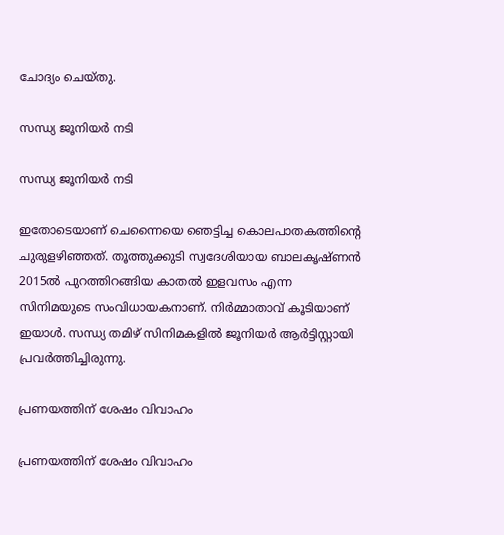ചോദ്യം ചെയ്തു.

സന്ധ്യ ജൂനിയർ നടി

സന്ധ്യ ജൂനിയർ നടി

ഇതോടെയാണ് ചെന്നൈയെ ഞെട്ടിച്ച കൊലപാതകത്തിന്റെ ചുരുളഴിഞ്ഞത്. തൂത്തുക്കുടി സ്വദേശിയായ ബാലകൃഷ്ണന്‍ 2015ല്‍ പുറത്തിറങ്ങിയ കാതല്‍ ഇളവസം എന്ന സിനിമയുടെ സംവിധായകനാണ്. നിര്‍മ്മാതാവ് കൂടിയാണ് ഇയാള്‍. സന്ധ്യ തമിഴ് സിനിമകളില്‍ ജൂനിയര്‍ ആര്‍ട്ടിസ്റ്റായി പ്രവര്‍ത്തിച്ചിരുന്നു.

പ്രണയത്തിന് ശേഷം വിവാഹം

പ്രണയത്തിന് ശേഷം വിവാഹം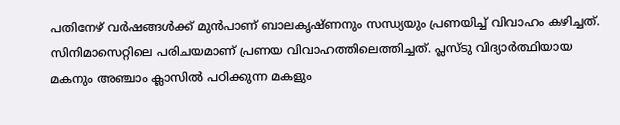പതിനേഴ് വര്‍ഷങ്ങള്‍ക്ക് മുന്‍പാണ് ബാലകൃഷ്ണനും സന്ധ്യയും പ്രണയിച്ച് വിവാഹം കഴിച്ചത്. സിനിമാസെറ്റിലെ പരിചയമാണ് പ്രണയ വിവാഹത്തിലെത്തിച്ചത്. പ്ലസ്ടു വിദ്യാര്‍ത്ഥിയായ മകനും അഞ്ചാം ക്ലാസില്‍ പഠിക്കുന്ന മകളും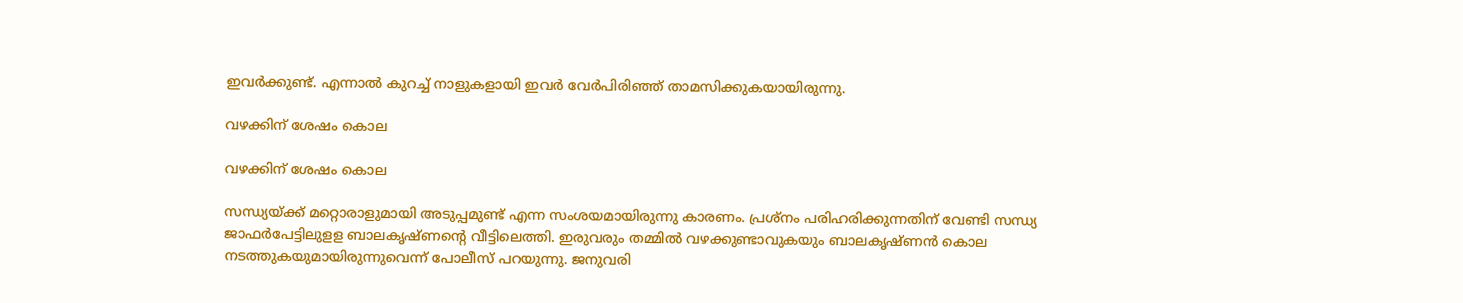ഇവര്‍ക്കുണ്ട്. എന്നാല്‍ കുറച്ച് നാളുകളായി ഇവര്‍ വേര്‍പിരിഞ്ഞ് താമസിക്കുകയായിരുന്നു.

വഴക്കിന് ശേഷം കൊല

വഴക്കിന് ശേഷം കൊല

സന്ധ്യയ്ക്ക് മറ്റൊരാളുമായി അടുപ്പമുണ്ട് എന്ന സംശയമായിരുന്നു കാരണം. പ്രശ്‌നം പരിഹരിക്കുന്നതിന് വേണ്ടി സന്ധ്യ ജാഫര്‍പേട്ടിലുളള ബാലകൃഷ്ണന്റെ വീട്ടിലെത്തി. ഇരുവരും തമ്മില്‍ വഴക്കുണ്ടാവുകയും ബാലകൃഷ്ണന്‍ കൊല നടത്തുകയുമായിരുന്നുവെന്ന് പോലീസ് പറയുന്നു. ജനുവരി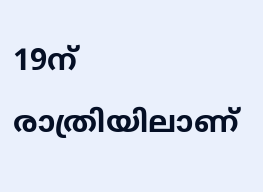19ന് രാത്രിയിലാണ്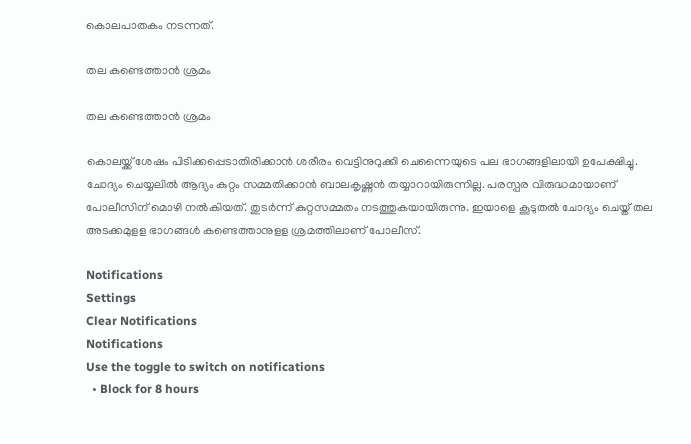കൊലപാതകം നടന്നത്.

തല കണ്ടെത്താൻ ശ്രമം

തല കണ്ടെത്താൻ ശ്രമം

കൊലയ്ക്ക് ശേഷം പിടിക്കപ്പെടാതിരിക്കാന്‍ ശരീരം വെട്ടിനുറുക്കി ചെന്നൈയുടെ പല ഭാഗങ്ങളിലായി ഉപേക്ഷിച്ചു. ചോദ്യം ചെയ്യലില്‍ ആദ്യം കുറ്റം സമ്മതിക്കാന്‍ ബാലകൃഷ്ണന്‍ തയ്യാറായിരുന്നില്ല. പരസ്പര വിരുദ്ധമായാണ് പോലീസിന് മൊഴി നല്‍കിയത്. തുടര്‍ന്ന് കുറ്റസമ്മതം നടത്തുകയായിരുന്നു. ഇയാളെ കൂടുതല്‍ ചോദ്യം ചെയ്ത് തല അടക്കമുളള ഭാഗങ്ങള്‍ കണ്ടെത്താനുളള ശ്രമത്തിലാണ് പോലീസ്.

Notifications
Settings
Clear Notifications
Notifications
Use the toggle to switch on notifications
  • Block for 8 hours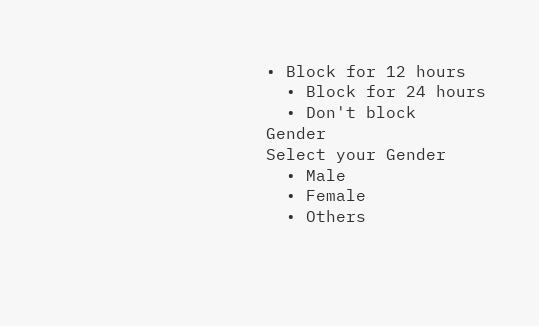• Block for 12 hours
  • Block for 24 hours
  • Don't block
Gender
Select your Gender
  • Male
  • Female
  • Others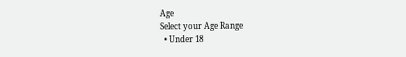Age
Select your Age Range
  • Under 18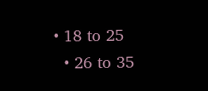• 18 to 25
  • 26 to 35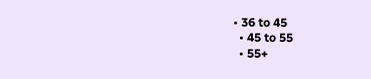• 36 to 45
  • 45 to 55
  • 55+